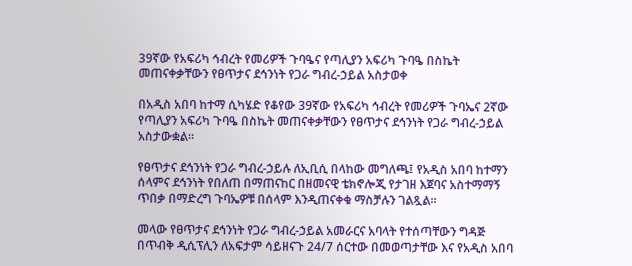39ኛው የአፍሪካ ኅብረት የመሪዎች ጉባዔና የጣሊያን አፍሪካ ጉባዔ በስኬት መጠናቀቃቸውን የፀጥታና ደኅንነት የጋራ ግብረ-ኃይል አስታወቀ

በአዲስ አበባ ከተማ ሲካሄድ የቆየው 39ኛው የአፍሪካ ኅብረት የመሪዎች ጉባኤና 2ኛው የጣሊያን አፍሪካ ጉባዔ በስኬት መጠናቀቃቸውን የፀጥታና ደኅንነት የጋራ ግብረ-ኃይል አስታውቋል፡፡

የፀጥታና ደኅንነት የጋራ ግብረ-ኃይሉ ለኢቢሲ በላከው መግለጫ፤ የአዲስ አበባ ከተማን ሰላምና ደኅንነት የበለጠ በማጠናከር በዘመናዊ ቴክኖሎጂ የታገዘ እጀባና አስተማማኝ ጥበቃ በማድረግ ጉባኤዎቹ በሰላም እንዲጠናቀቁ ማስቻሉን ገልጿል።

መላው የፀጥታና ደኅንነት የጋራ ግብረ-ኃይል አመራርና አባላት የተሰጣቸውን ግዳጅ በጥብቅ ዲሲፕሊን ለአፍታም ሳይዘናጉ 24/7 ሰርተው በመወጣታቸው እና የአዲስ አበባ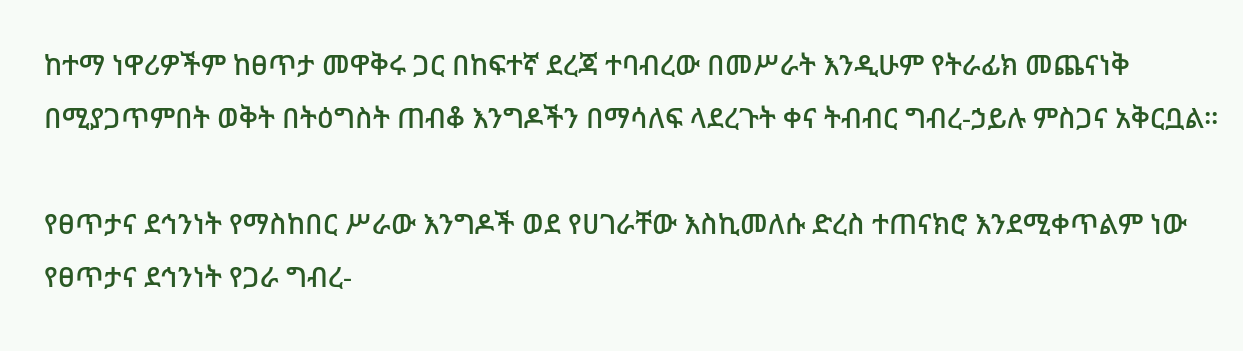ከተማ ነዋሪዎችም ከፀጥታ መዋቅሩ ጋር በከፍተኛ ደረጃ ተባብረው በመሥራት እንዲሁም የትራፊክ መጨናነቅ በሚያጋጥምበት ወቅት በትዕግስት ጠብቆ እንግዶችን በማሳለፍ ላደረጉት ቀና ትብብር ግብረ-ኃይሉ ምስጋና አቅርቧል፡፡

የፀጥታና ደኅንነት የማስከበር ሥራው እንግዶች ወደ የሀገራቸው እስኪመለሱ ድረስ ተጠናክሮ እንደሚቀጥልም ነው የፀጥታና ደኅንነት የጋራ ግብረ-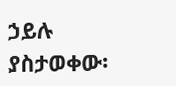ኃይሉ ያስታወቀው፡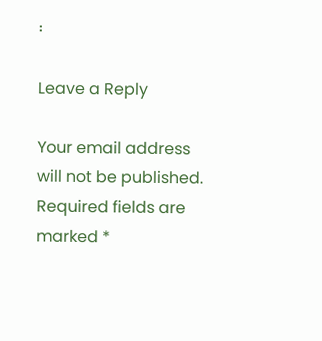፡

Leave a Reply

Your email address will not be published. Required fields are marked *